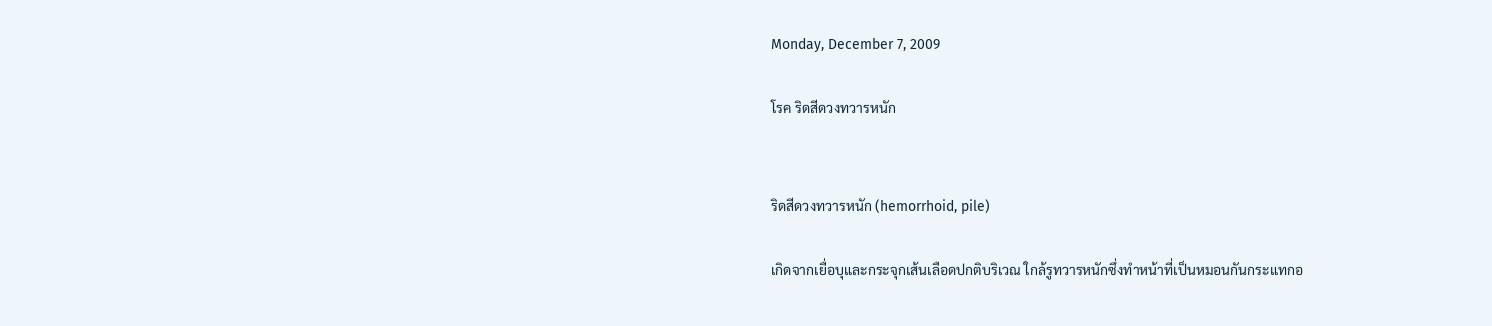Monday, December 7, 2009

โรค ริดสีดวงทวารหนัก


ริดสีดวงทวารหนัก (hemorrhoid, pile)

เกิดจากเยื่อบุและกระจุกเส้นเลือดปกติบริเวณ ใกล้รูทวารหนักซึ่งทำหน้าที่เป็นหมอนกันกระแทกอ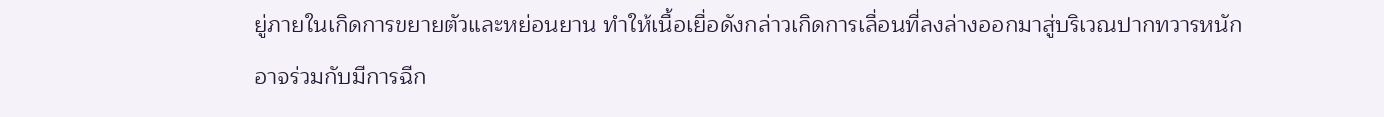ยู่ภายในเกิดการขยายตัวและหย่อนยาน ทำให้เนื้อเยื่อดังกล่าวเกิดการเลื่อนที่ลงล่างออกมาสู่บริเวณปากทวารหนัก อาจร่วมกับมีการฉีก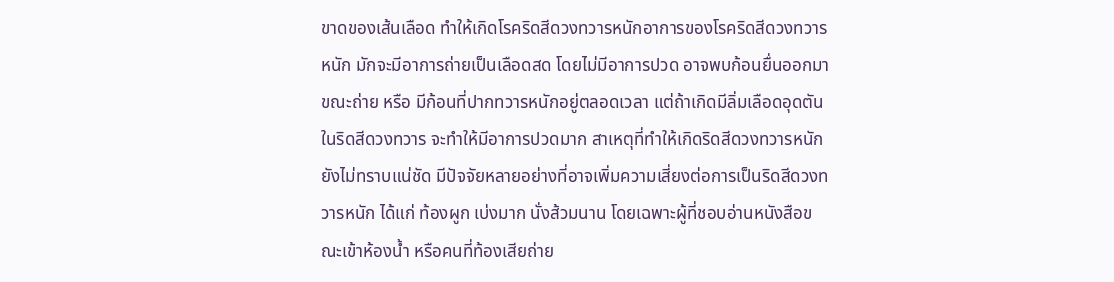ขาดของเส้นเลือด ทำให้เกิดโรคริดสีดวงทวารหนักอาการของโรคริดสีดวงทวารหนัก มักจะมีอาการถ่ายเป็นเลือดสด โดยไม่มีอาการปวด อาจพบก้อนยื่นออกมาขณะถ่าย หรือ มีก้อนที่ปากทวารหนักอยู่ตลอดเวลา แต่ถ้าเกิดมีลิ่มเลือดอุดตันในริดสีดวงทวาร จะทำให้มีอาการปวดมาก สาเหตุที่ทำให้เกิดริดสีดวงทวารหนักยังไม่ทราบแน่ชัด มีปัจจัยหลายอย่างที่อาจเพิ่มความเสี่ยงต่อการเป็นริดสีดวงทวารหนัก ได้แก่ ท้องผูก เบ่งมาก นั่งส้วมนาน โดยเฉพาะผู้ที่ชอบอ่านหนังสือขณะเข้าห้องน้ำ หรือคนที่ท้องเสียถ่าย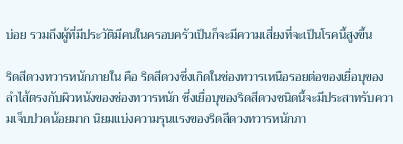บ่อย รวมถึงผู้ที่มีประวัติมีคนในครอบครัวเป็นก็จะมีความเสี่ยงที่จะเป็นโรคนี้สูงขึ้น

ริดสีดวงทวารหนักภายใน คือ ริดสีดวงซึ่งเกิดในช่องทวารเหนือรอยต่อของเยื่อบุของลำไส้ตรงกับผิวหนังของช่องทวารหนัก ซึ่งเยื่อบุของริดสีดวงชนิดนี้จะมีประสาทรับความเจ็บปวดน้อยมาก นิยมแบ่งความรุนแรงของริดสีดวงทวารหนักภา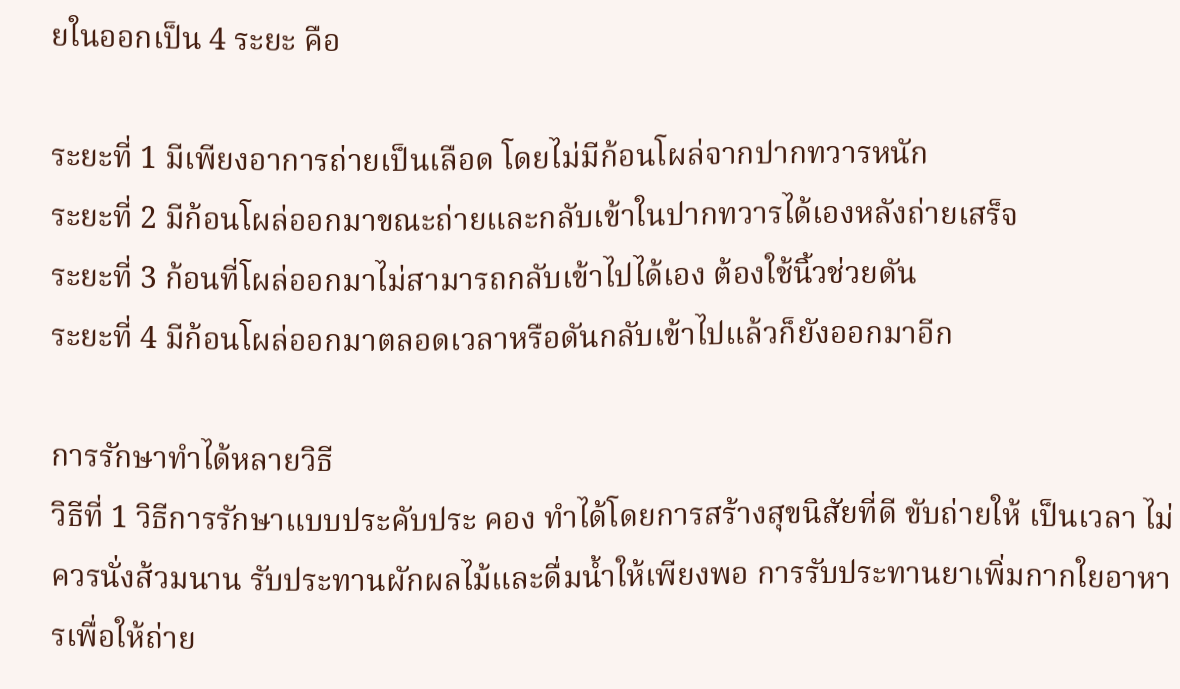ยในออกเป็น 4 ระยะ คือ

ระยะที่ 1 มีเพียงอาการถ่ายเป็นเลือด โดยไม่มีก้อนโผล่จากปากทวารหนัก
ระยะที่ 2 มีก้อนโผล่ออกมาขณะถ่ายและกลับเข้าในปากทวารได้เองหลังถ่ายเสร็จ
ระยะที่ 3 ก้อนที่โผล่ออกมาไม่สามารถกลับเข้าไปได้เอง ต้องใช้นิ้วช่วยดัน
ระยะที่ 4 มีก้อนโผล่ออกมาตลอดเวลาหรือดันกลับเข้าไปแล้วก็ยังออกมาอีก

การรักษาทำได้หลายวิธี
วิธีที่ 1 วิธีการรักษาแบบประคับประ คอง ทำได้โดยการสร้างสุขนิสัยที่ดี ขับถ่ายให้ เป็นเวลา ไม่ควรนั่งส้วมนาน รับประทานผักผลไม้และดื่มน้ำให้เพียงพอ การรับประทานยาเพิ่มกากใยอาหารเพื่อให้ถ่าย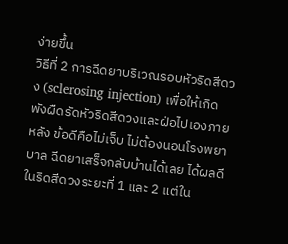ง่ายขึ้น
วิธีที่ 2 การฉีดยาบริเวณรอบหัวริดสีดวง (sclerosing injection) เพื่อให้เกิดพังผืดรัดหัวริดสีดวงและฝ่อไปเองภายหลัง ข้อดีคือไม่เจ็บ ไม่ต้องนอนโรงพยาบาล ฉีดยาเสร็จกลับบ้านได้เลย ได้ผลดีในริดสีดวงระยะที่ 1 และ 2 แต่ใน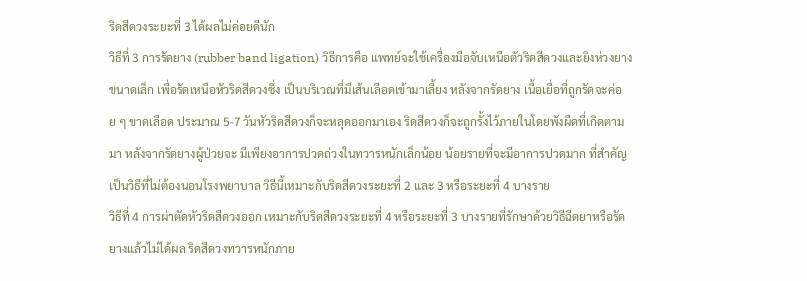ริดสีดวงระยะที่ 3 ได้ผลไม่ค่อยดีนัก
วิธีที่ 3 การรัดยาง (rubber band ligation) วิธีการคือ แพทย์จะใช้เครื่องมือจับเหนือตัวริดสีดวงและยิงห่วงยางขนาดเล็ก เพื่อรัดเหนือหัวริดสีดวงซึ่ง เป็นบริเวณที่มีเส้นเลือดเข้ามาเลี้ยง หลังจากรัดยาง เนื้อเยื่อที่ถูกรัดจะค่อย ๆ ขาดเลือด ประมาณ 5-7 วันหัวริดสีดวงก็จะหลุดออกมาเอง ริดสีดวงก็จะถูกรั้งไว้ภายในโดยพังผืดที่เกิดตามมา หลังจากรัดยางผู้ป่วยจะ มีเพียงอาการปวดถ่วงในทวารหนักเล็กน้อย น้อยรายที่จะมีอาการปวดมาก ที่สำคัญเป็นวิธีที่ไม่ต้องนอนโรงพยาบาล วิธีนี้เหมาะกับริดสีดวงระยะที่ 2 และ 3 หรือระยะที่ 4 บางราย
วิธีที่ 4 การผ่าตัดหัวริดสีดวงออก เหมาะกับริดสีดวงระยะที่ 4 หรือระยะที่ 3 บางรายที่รักษาด้วยวิธีฉีดยาหรือรัดยางแล้วไม่ได้ผล ริดสีดวงทวารหนักภาย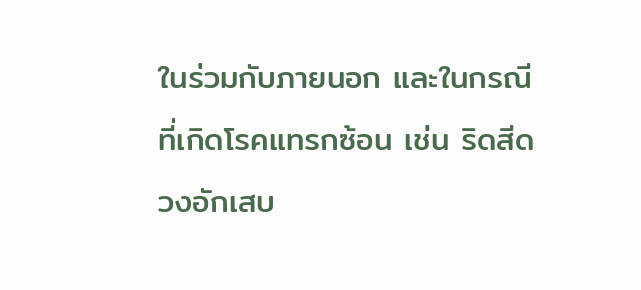ในร่วมกับภายนอก และในกรณีที่เกิดโรคแทรกซ้อน เช่น ริดสีดวงอักเสบ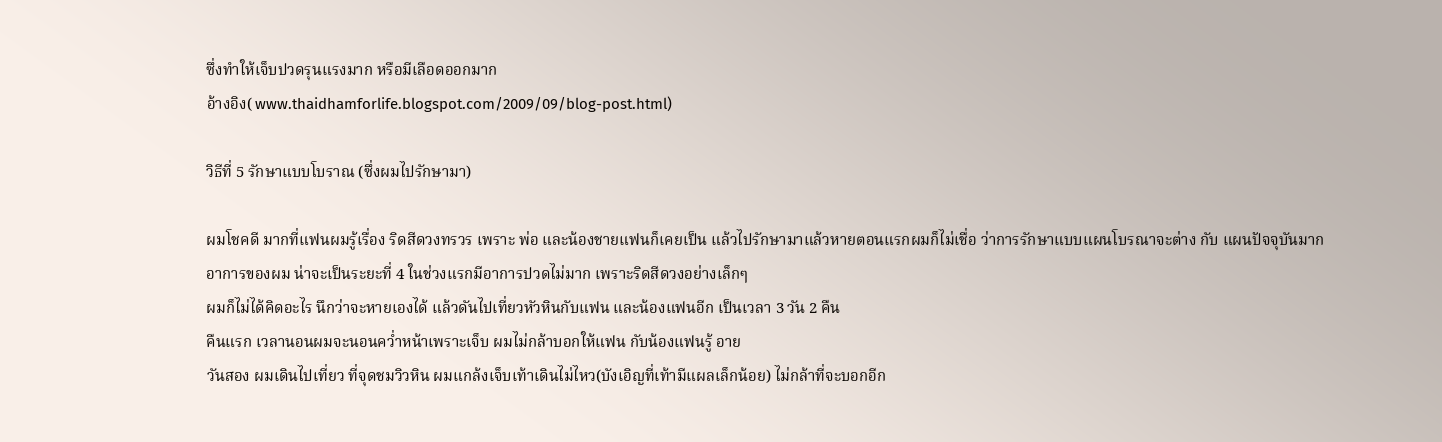ซึ่งทำให้เจ็บปวดรุนแรงมาก หรือมีเลือดออกมาก
อ้างอิง( www.thaidhamforlife.blogspot.com/2009/09/blog-post.html)

วิธีที่ 5 รักษาแบบโบราณ (ซึ่งผมไปรักษามา)

ผมโชคดี มากที่แฟนผมรู้เรื่อง ริดสีดวงทรวร เพราะ พ่อ และน้องชายแฟนก็เคยเป็น แล้วไปรักษามาแล้วหายตอนแรกผมก็ไม่เชื่อ ว่าการรักษาแบบแผนโบรณาจะต่าง กับ แผนปัจจุบันมาก
อาการของผม น่าจะเป็นระยะที่ 4 ในช่วงแรกมีอาการปวดไม่มาก เพราะริดสีดวงอย่างเล็กๆ
ผมก็ไม่ได้คิดอะไร นึกว่าจะหายเองได้ แล้วดันไปเที่ยวหัวหินกับแฟน และน้องแฟนอีก เป็นเวลา 3 วัน 2 คืน
คืนแรก เวลานอนผมจะนอนคว่ำหน้าเพราะเจ็บ ผมไม่กล้าบอกให้แฟน กับน้องแฟนรู้ อาย
วันสอง ผมเดินไปเที่ยว ที่จุดชมวิวหิน ผมแกล้งเจ็บเท้าเดินไม่ไหว(บังเอิญที่เท้ามีแผลเล็กน้อย) ไม่กล้าที่จะบอกอีก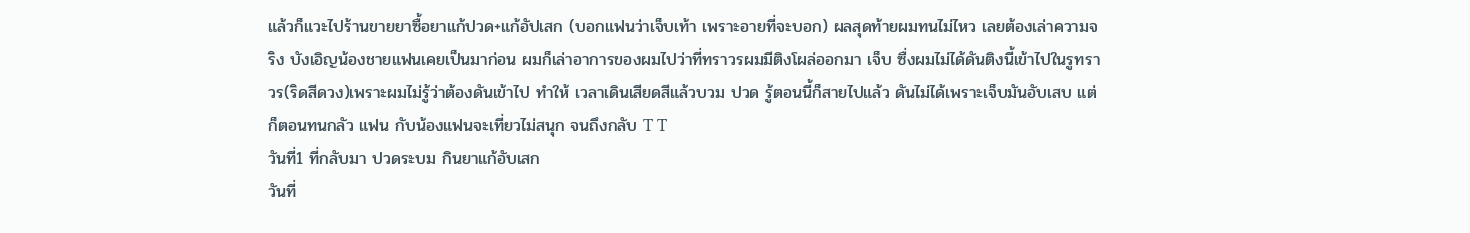แล้วก็แวะไปร้านขายยาซื้อยาแก้ปวด+แก้อัปเสก (บอกแฟนว่าเจ็บเท้า เพราะอายที่จะบอก) ผลสุดท้ายผมทนไม่ไหว เลยต้องเล่าความจริง บังเอิญน้องชายแฟนเคยเป็นมาก่อน ผมก็เล่าอาการของผมไปว่าที่ทราวรผมมีติงโผล่ออกมา เจ็บ ซื่งผมไม่ได้ดันติงนี้เข้าไปในรูทราวร(ริดสีดวง)เพราะผมไม่รู้ว่าต้องดันเข้าไป ทำให้ เวลาเดินเสียดสีแล้วบวม ปวด รู้ตอนนี้ก็สายไปแล้ว ดันไม่ได้เพราะเจ็บมันอับเสบ แต่ก็ตอนทนกลัว แฟน กับน้องแฟนจะเที่ยวไม่สนุก จนถึงกลับ T T
วันที่1 ที่กลับมา ปวดระบม กินยาแก้อับเสก
วันที่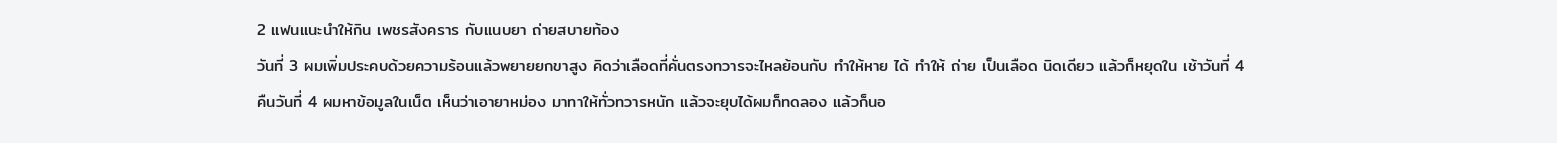2 แฟนแนะนำให้กิน เพชรสังคราร กับแนบยา ถ่ายสบายท้อง
วันที่ 3 ผมเพิ่มประคบด้วยความร้อนแล้วพยายยกขาสูง คิดว่าเลือดที่คั่นตรงทวารจะไหลย้อนกับ ทำให้หาย ได้ ทำให้ ถ่าย เป็นเลือด นิดเดียว แล้วก็หยุดใน เช้าวันที่ 4
คืนวันที่ 4 ผมหาข้อมูลในเน็ต เห็นว่าเอายาหม่อง มาทาให้ทั่วทวารหนัก แล้วจะยุบได้ผมก็ทดลอง แล้วก็นอ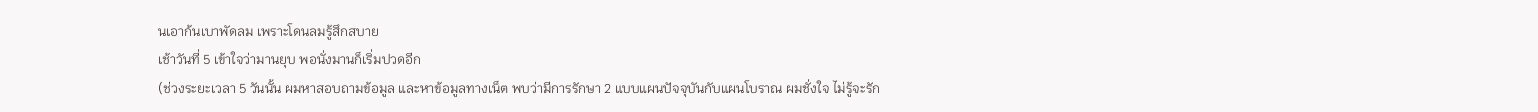นเอาก้นเบาพัดลม เพราะโดนลมรู้สึกสบาย
เช้าวันที่ 5 เข้าใจว่ามานยุบ พอนั่งมานก็เริ่มปวดอีก
(ช่วงระยะเวลา 5 วันนั้น ผมหาสอบถามข้อมูล และหาข้อมูลทางเน็ต พบว่ามีการรักษา 2 แบบแผนปัจจุบันกับแผนโบราณ ผมชั่งใจ ไม่รู้จะรัก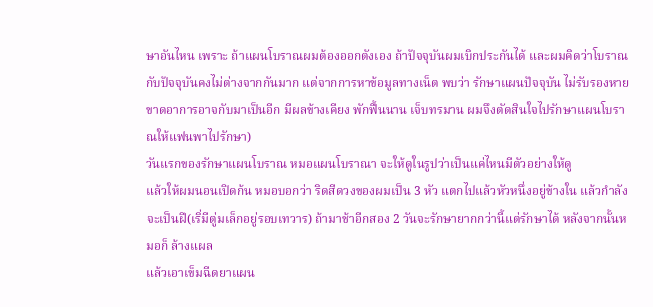ษาอันไหน เพราะ ถ้าแผนโบราณผมต้องออกตังเอง ถ้าปัจจุบันผมเบิกประกันได้ และผมคิดว่าโบราณกับปัจจุบันคงไม่ต่างจากกันมาก แต่จากการหาข้อมูลทางเน็ต พบว่า รักษาแผนปัจจุบัน ไม่รับรองหายขาดอาการอาจกับมาเป็นอีก มีผลข้างเคียง พักฟื้นนาน เจ็บทรมาน ผมจึงตัดสินใจไปรักษาแผนโบราณให้แฟนพาไปรักษา)
วันแรกของรักษาแผนโบราณ หมอแผนโบราณา จะให้ดูในรูปว่าเป็นแค่ไหนมีตัวอย่างให้ดู
แล้วให้ผมนอนเปิดก้น หมอบอกว่า ริดสีดวงของผมเป็น 3 หัว แตกไปแล้วหัวหนึ่งอยู่ข้างใน แล้วกำลังจะเป็นฝี(เริ่มีตู่มเล็กอยู่รอบเทวาร) ถ้ามาช้าอีกสอง 2 วันจะรักษายากกว่านี้แต่รักษาได้ หลังจากนั้นหมอก็ ล้างแผล
แล้วเอาเข็มฉีดยาแผน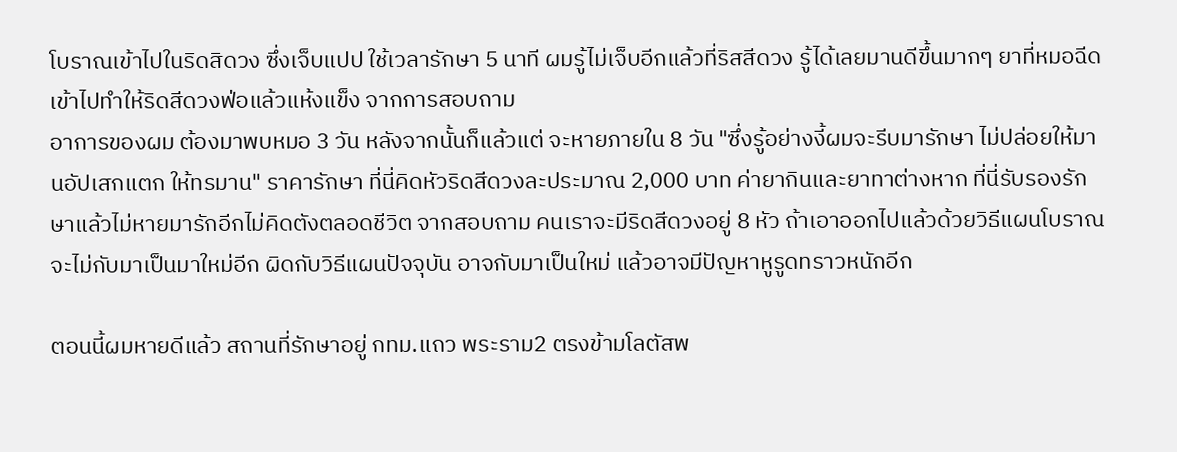โบราณเข้าไปในริดสิดวง ซึ่งเจ็บแปป ใช้เวลารักษา 5 นาที ผมรู้ไม่เจ็บอีกแล้วที่ริสสีดวง รู้ได้เลยมานดีขึ้นมากๆ ยาที่หมอฉีดเข้าไปทำให้ริดสีดวงฟ่อแล้วแห้งแข็ง จากการสอบถาม
อาการของผม ต้องมาพบหมอ 3 วัน หลังจากนั้นก็แล้วแต่ จะหายภายใน 8 วัน "ซึ่งรู้อย่างงี้ผมจะรีบมารักษา ไม่ปล่อยให้มานอัปเสกแตก ให้ทรมาน" ราคารักษา ที่นี่คิดหัวริดสีดวงละประมาณ 2,000 บาท ค่ายากินและยาทาต่างหาก ที่นี่รับรองรักษาแล้วไม่หายมารักอีกไม่คิดตังตลอดชีวิต จากสอบถาม คนเราจะมีริดสีดวงอยู่ 8 หัว ถ้าเอาออกไปแล้วด้วยวิธีแผนโบราณจะไม่กับมาเป็นมาใหม่อีก ผิดกับวิธีแผนปัจจุบัน อาจกับมาเป็นใหม่ แล้วอาจมีปัญหาหูรูดทราวหนักอีก

ตอนนี้ผมหายดีแล้ว สถานที่รักษาอยู่ กทม.แถว พระราม2 ตรงข้ามโลตัสพ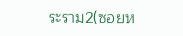ระราม2(ซอยห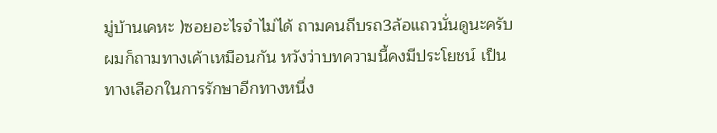มู่บ้านเคหะ )ซอยอะไรจำไม่ได้ ถามคนถีบรถ3ล้อแถวนั่นดูนะครับ ผมก็ถามทางเค้าเหมือนกัน หวังว่าบทความนี้คงมีประโยชน์ เป็นทางเลือกในการรักษาอีกทางหนึ่ง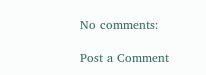No comments:

Post a Comment